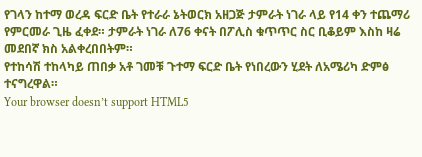የገላን ከተማ ወረዳ ፍርድ ቤት የተራራ ኔትወርክ አዘጋጅ ታምራት ነገራ ላይ የ14 ቀን ተጨማሪ የምርመራ ጊዜ ፈቀደ። ታምራት ነገራ ለ76 ቀናት በፖሊስ ቁጥጥር ስር ቢቆይም እስከ ዛሬ መደበኛ ክስ አልቀረበበትም።
የተከሳሽ ተከላካይ ጠበቃ አቶ ገመቹ ጉተማ ፍርድ ቤት የነበረውን ሂደት ለአሜሪካ ድምፅ ተናግረዋል።
Your browser doesn’t support HTML5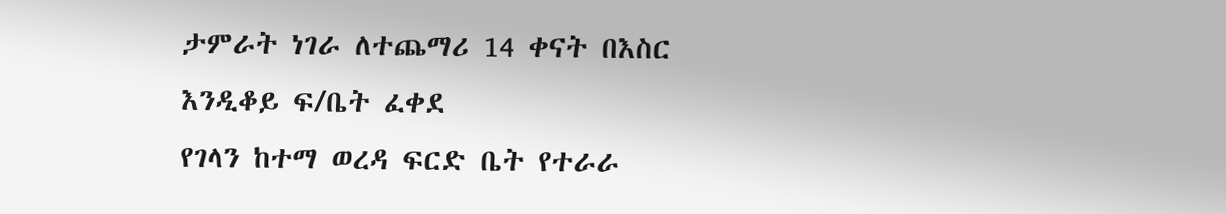ታምራት ነገራ ለተጨማሪ 14 ቀናት በእስር እንዲቆይ ፍ/ቤት ፈቀደ
የገላን ከተማ ወረዳ ፍርድ ቤት የተራራ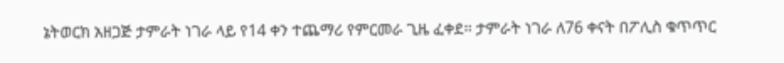ኔትወርክ አዘጋጅ ታምራት ነገራ ላይ የ14 ቀን ተጨማሪ የምርመራ ጊዜ ፈቀደ። ታምራት ነገራ ለ76 ቀናት በፖሊስ ቁጥጥር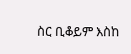ስር ቢቆይም እስከ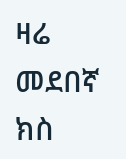ዛሬ መደበኛ ክስ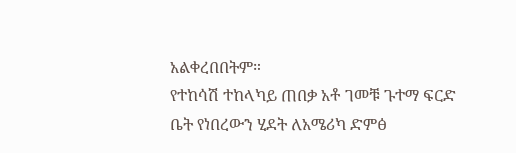አልቀረበበትም።
የተከሳሽ ተከላካይ ጠበቃ አቶ ገመቹ ጉተማ ፍርድ ቤት የነበረውን ሂደት ለአሜሪካ ድምፅ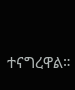ተናግረዋል።